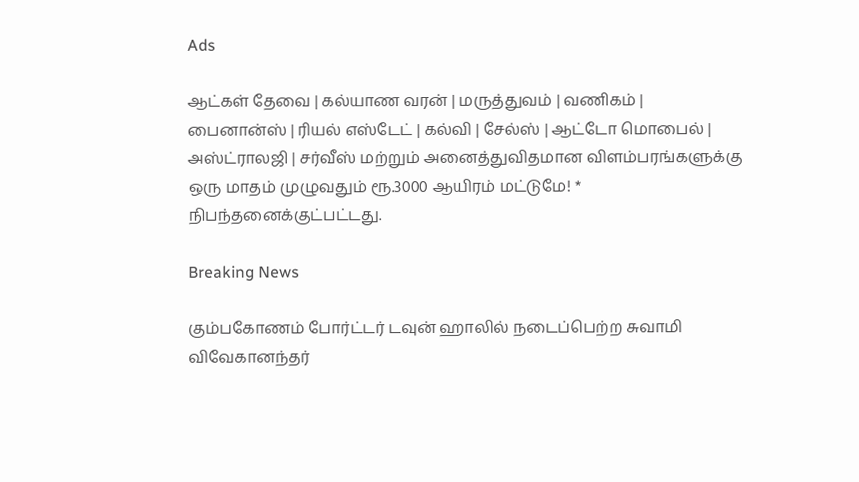Ads

ஆட்கள் தேவை | கல்யாண வரன் | மருத்துவம் | வணிகம் | பைனான்ஸ் | ரியல் எஸ்டேட் | கல்வி | சேல்ஸ் | ஆட்டோ மொபைல் | அஸ்ட்ராலஜி | சர்வீஸ் மற்றும் அனைத்துவிதமான விளம்பரங்களுக்கு ஒரு மாதம் முழுவதும் ரூ.3000 ஆயிரம் மட்டுமே! * நிபந்தனைக்குட்பட்டது.

Breaking News

கும்பகோணம் போர்ட்டர் டவுன் ஹாலில் நடைப்பெற்ற சுவாமி விவேகானந்தர்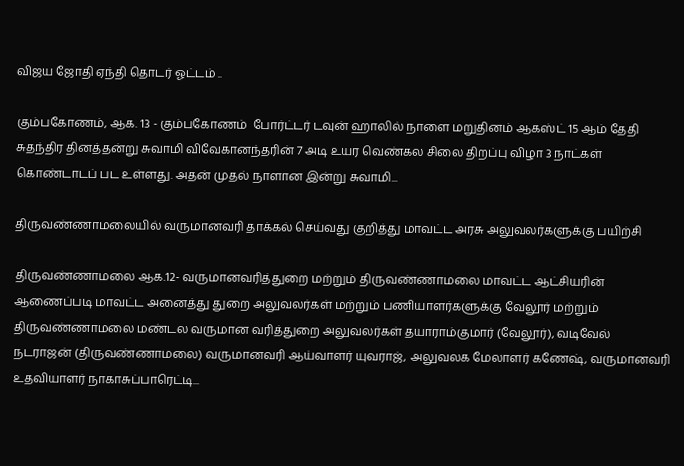விஜய ஜோதி ஏந்தி தொடர் ஓட்டம் ..

கும்பகோணம், ஆக. 13 - கும்பகோணம்  போர்ட்டர் டவுன் ஹாலில் நாளை மறுதினம் ஆகஸ்ட் 15 ஆம் தேதி சுதந்திர தினத்தன்று சுவாமி விவேகானந்தரின் 7 அடி உயர வெண்கல சிலை திறப்பு விழா 3 நாட்கள் கொண்டாடப் பட உள்ளது. அதன் முதல் நாளான இன்று சுவாமி...

திருவண்ணாமலையில் வருமானவரி தாக்கல் செய்வது குறித்து மாவட்ட அரசு அலுவலர்களுக்கு பயிற்சி

திருவண்ணாமலை ஆக.12- வருமானவரித்துறை மற்றும் திருவண்ணாமலை மாவட்ட ஆட்சியரின் ஆணைப்படி மாவட்ட அனைத்து துறை அலுவலர்கள் மற்றும் பணியாளர்களுக்கு வேலூர் மற்றும் திருவண்ணாமலை மண்டல வருமான வரித்துறை அலுவலர்கள் தயாராம்குமார் (வேலூர்), வடிவேல் நடராஜன் (திருவண்ணாமலை) வருமானவரி ஆய்வாளர் யுவராஜ், அலுவலக மேலாளர் கணேஷ், வருமானவரி உதவியாளர் நாகாசுப்பாரெட்டி...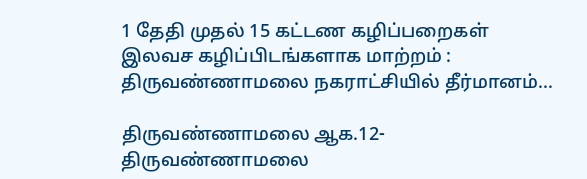1 தேதி முதல் 15 கட்டண கழிப்பறைகள் இலவச கழிப்பிடங்களாக மாற்றம் : திருவண்ணாமலை நகராட்சியில் தீர்மானம்...

திருவண்ணாமலை ஆக.12- திருவண்ணாமலை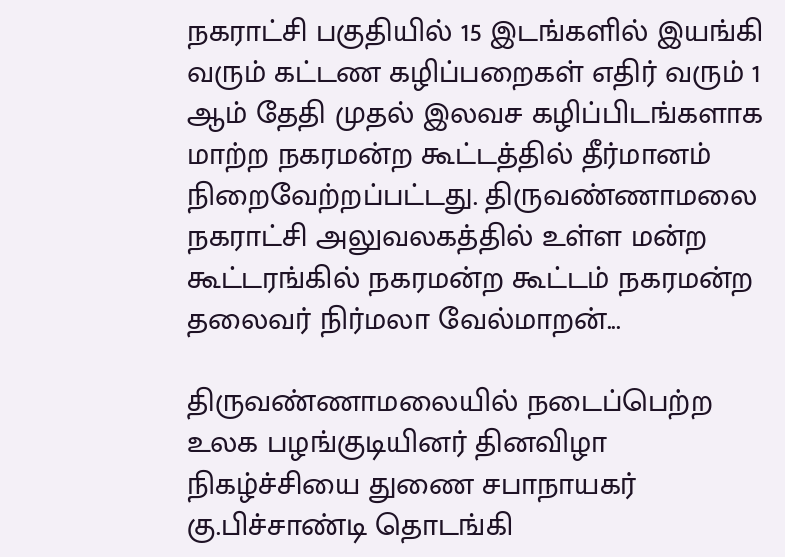நகராட்சி பகுதியில் 15 இடங்களில் இயங்கி வரும் கட்டண கழிப்பறைகள் எதிர் வரும் 1 ஆம் தேதி முதல் இலவச கழிப்பிடங்களாக மாற்ற நகரமன்ற கூட்டத்தில் தீர்மானம் நிறைவேற்றப்பட்டது. திருவண்ணாமலை நகராட்சி அலுவலகத்தில் உள்ள மன்ற கூட்டரங்கில் நகரமன்ற கூட்டம் நகரமன்ற தலைவர் நிர்மலா வேல்மாறன்...

திருவண்ணாமலையில் நடைப்பெற்ற உலக பழங்குடியினர் தினவிழா நிகழ்ச்சியை துணை சபாநாயகர் கு.பிச்சாண்டி தொடங்கி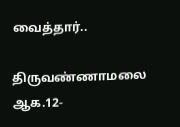வைத்தார்..

திருவண்ணாமலை ஆக.12-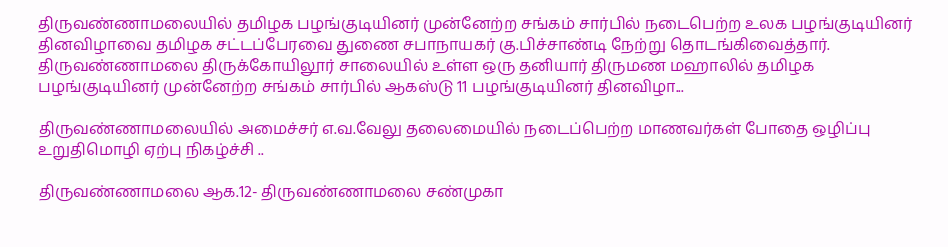திருவண்ணாமலையில் தமிழக பழங்குடியினர் முன்னேற்ற சங்கம் சார்பில் நடைபெற்ற உலக பழங்குடியினர் தினவிழாவை தமிழக சட்டப்பேரவை துணை சபாநாயகர் கு.பிச்சாண்டி நேற்று தொடங்கிவைத்தார். திருவண்ணாமலை திருக்கோயிலூர் சாலையில் உள்ள ஒரு தனியார் திருமண மஹாலில் தமிழக பழங்குடியினர் முன்னேற்ற சங்கம் சார்பில் ஆகஸ்டு 11 பழங்குடியினர் தினவிழா...

திருவண்ணாமலையில் அமைச்சர் எ.வ.வேலு தலைமையில் நடைப்பெற்ற மாணவர்கள் போதை ஒழிப்பு உறுதிமொழி ஏற்பு நிகழ்ச்சி ..

திருவண்ணாமலை ஆக.12- திருவண்ணாமலை சண்முகா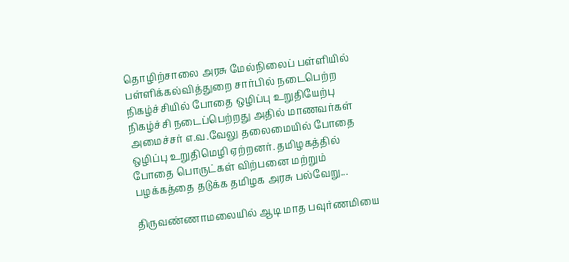தொழிற்சாலை அரசு மேல்நிலைப் பள்ளியில் பள்ளிக்கல்வித்துறை சார்பில் நடைபெற்ற நிகழ்ச்சியில் போதை ஒழிப்பு உறுதியேற்பு நிகழ்ச்சி நடைப்பெற்றது அதில் மாணவர்கள் அமைச்சர் எ.வ.வேலு தலைமையில் போதை ஒழிப்பு உறுதிமெழி ஏற்றனர். தமிழகத்தில் போதை பொருட்கள் விற்பனை மற்றும் பழக்கத்தை தடுக்க தமிழக அரசு பல்வேறு...

திருவண்ணாமலையில் ஆடி மாத பவுர்ணமியை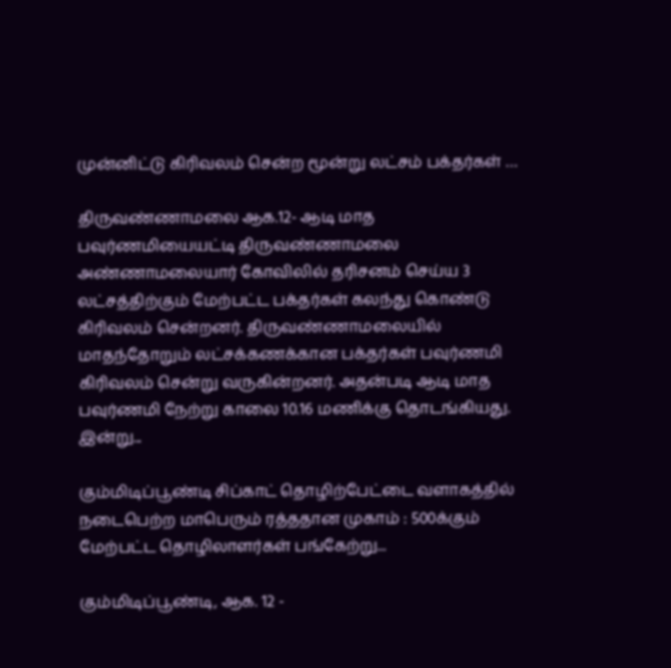முன்னிட்டு கிரிவலம் சென்ற மூன்று லட்சம் பக்தர்கள் …

திருவண்ணாமலை ஆக.12- ஆடி மாத பவுர்ணமியையட்டி திருவண்ணாமலை அண்ணாமலையார் கோவிலில் தரிசனம் செய்ய 3 லட்சத்திற்கும் மேற்பட்ட பக்தர்கள் கலந்து கொண்டு கிரிவலம் சென்றனர். திருவண்ணாமலையில் மாதந்தோறும் லட்சக்கணக்கான பக்தர்கள் பவுர்ணமி கிரிவலம் சென்று வருகின்றனர். அதன்படி ஆடி மாத பவுர்ணமி நேற்று காலை 10.16 மணிக்கு தொடங்கியது. இன்று...

கும்மிடிப்பூண்டி சிப்காட் தொழிற்பேட்டை வளாகத்தில் நடைபெற்ற மாபெரும் ரத்ததான முகாம் : 500க்கும் மேற்பட்ட தொழிலாளர்கள் பங்கேற்று...

கும்மிடிப்பூண்டி, ஆக. 12 -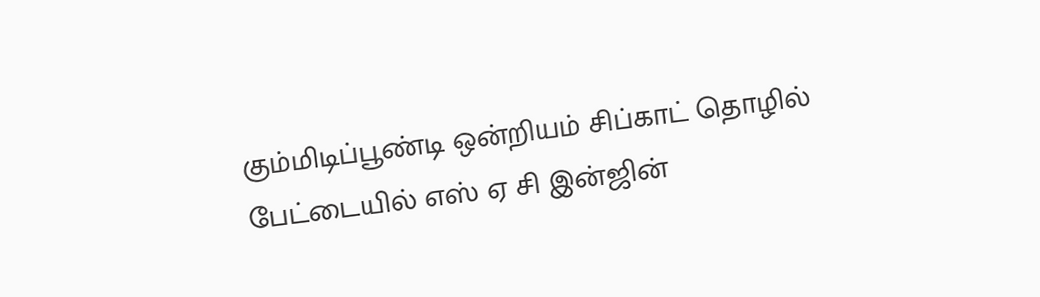கும்மிடிப்பூண்டி ஒன்றியம் சிப்காட் தொழில் பேட்டையில் எஸ் ஏ சி இன்ஜின்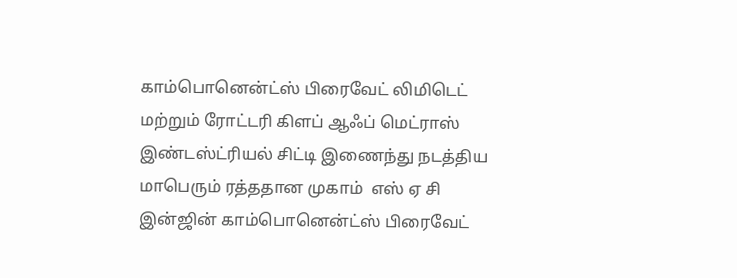காம்பொனென்ட்ஸ் பிரைவேட் லிமிடெட் மற்றும் ரோட்டரி கிளப் ஆஃப் மெட்ராஸ் இண்டஸ்ட்ரியல் சிட்டி இணைந்து நடத்திய மாபெரும் ரத்ததான முகாம்  எஸ் ஏ சி இன்ஜின் காம்பொனென்ட்ஸ் பிரைவேட்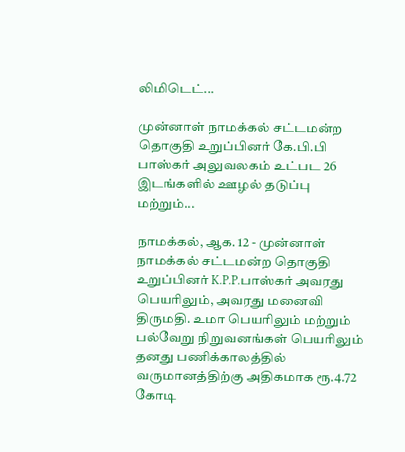லிமிடெட்...

முன்னாள் நாமக்கல் சட்டமன்ற தொகுதி உறுப்பினர் கே.பி.பி பாஸ்கர் அலுவலகம் உட்பட 26 இடங்களில் ஊழல் தடுப்பு மற்றும்...

நாமக்கல், ஆக. 12 - முன்னாள் நாமக்கல் சட்டமன்ற தொகுதி உறுப்பினர் K.P.P.பாஸ்கர் அவரது பெயரிலும், அவரது மனைவி திருமதி. உமா பெயரிலும் மற்றும் பல்வேறு நிறுவனங்கள் பெயரிலும் தனது பணிக்காலத்தில் வருமானத்திற்கு அதிகமாக ரூ.4.72 கோடி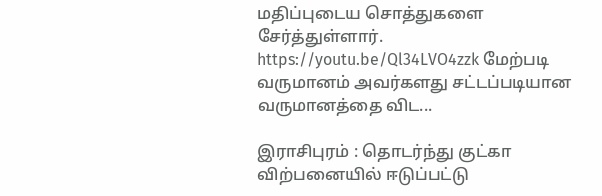மதிப்புடைய சொத்துகளை சேர்த்துள்ளார். https://youtu.be/Ql34LVO4zzk மேற்படி வருமானம் அவர்களது சட்டப்படியான வருமானத்தை விட...

இராசிபுரம் : தொடர்ந்து குட்கா விற்பனையில் ஈடுப்பட்டு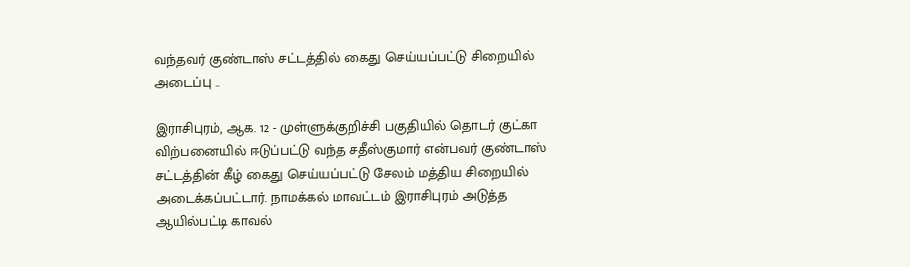வந்தவர் குண்டாஸ் சட்டத்தில் கைது செய்யப்பட்டு சிறையில் அடைப்பு ..

இராசிபுரம், ஆக. 12 - முள்ளுக்குறிச்சி பகுதியில் தொடர் குட்கா விற்பனையில் ஈடுப்பட்டு வந்த சதீஸ்குமார் என்பவர் குண்டாஸ் சட்டத்தின் கீழ் கைது செய்யப்பட்டு சேலம் மத்திய சிறையில் அடைக்கப்பட்டார். நாமக்கல் மாவட்டம் இராசிபுரம் அடுத்த ஆயில்பட்டி காவல்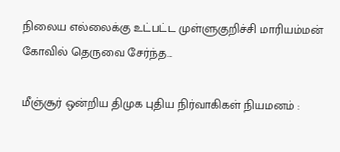நிலைய எல்லைக்கு உட்பட்ட முள்ளுகுறிச்சி மாரியம்மன் கோவில் தெருவை சேர்ந்த...

மீஞ்சூர் ஒன்றிய திமுக புதிய நிர்வாகிகள் நியமனம் :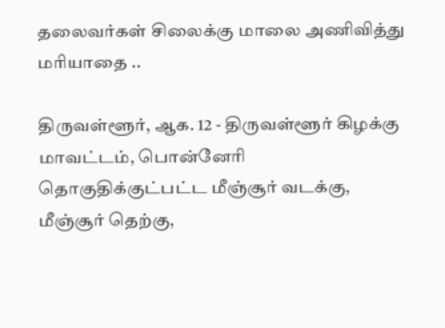தலைவர்கள் சிலைக்கு மாலை அணிவித்து மரியாதை ..

திருவள்ளூர், ஆக. 12 - திருவள்ளூர் கிழக்கு மாவட்டம், பொன்னேரி தொகுதிக்குட்பட்ட மீஞ்சூர் வடக்கு, மீஞ்சூர் தெற்கு,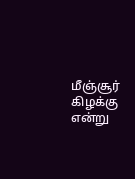மீஞ்சூர் கிழக்கு என்று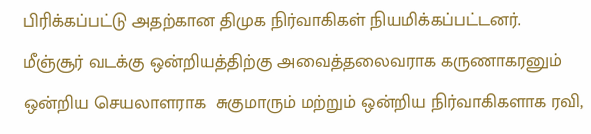பிரிக்கப்பட்டு அதற்கான திமுக நிர்வாகிகள் நியமிக்கப்பட்டனர். மீஞ்சூர் வடக்கு ஒன்றியத்திற்கு அவைத்தலைவராக கருணாகரனும் ஒன்றிய செயலாளராக  சுகுமாரும் மற்றும் ஒன்றிய நிர்வாகிகளாக ரவி,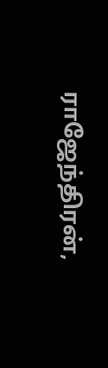ராஜேந்திரன்,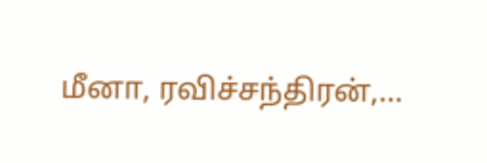மீனா, ரவிச்சந்திரன்,...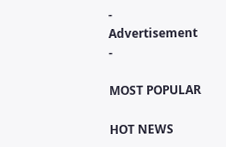- Advertisement -

MOST POPULAR

HOT NEWS